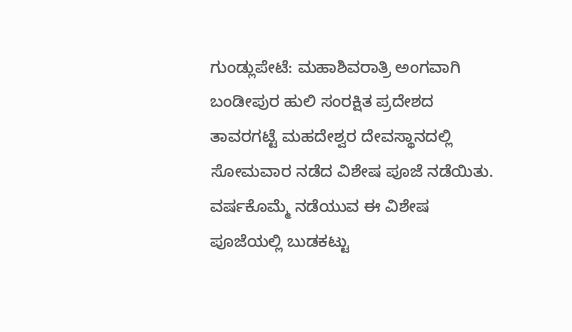ಗುಂಡ್ಲುಪೇಟೆ: ಮಹಾಶಿವರಾತ್ರಿ ಅಂಗವಾಗಿ ಬಂಡೀಪುರ ಹುಲಿ ಸಂರಕ್ಷಿತ ಪ್ರದೇಶದ ತಾವರಗಟ್ಟೆ ಮಹದೇಶ್ವರ ದೇವಸ್ಥಾನದಲ್ಲಿ ಸೋಮವಾರ ನಡೆದ ವಿಶೇಷ ಪೂಜೆ ನಡೆಯಿತು.
ವರ್ಷಕೊಮ್ಮೆ ನಡೆಯುವ ಈ ವಿಶೇಷ ಪೂಜೆಯಲ್ಲಿ ಬುಡಕಟ್ಟು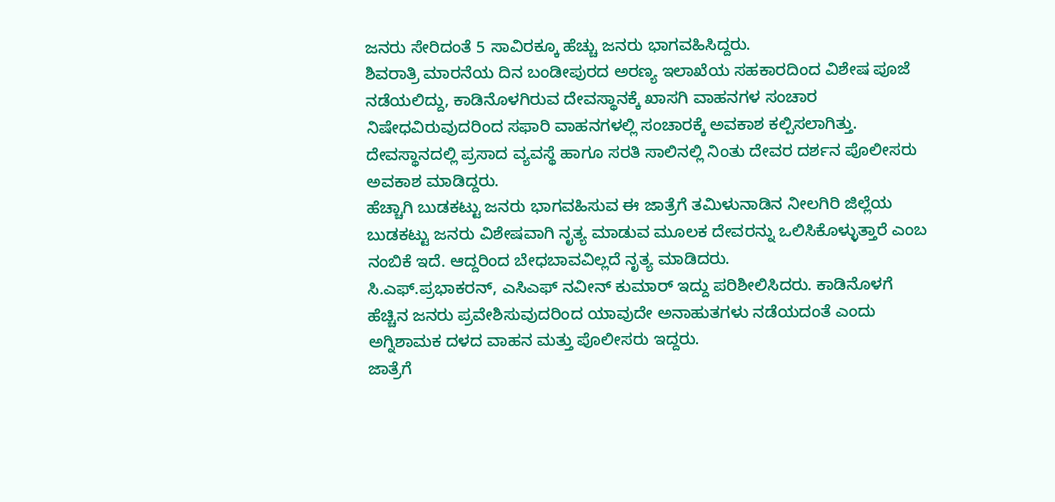ಜನರು ಸೇರಿದಂತೆ 5 ಸಾವಿರಕ್ಕೂ ಹೆಚ್ಚು ಜನರು ಭಾಗವಹಿಸಿದ್ದರು.
ಶಿವರಾತ್ರಿ ಮಾರನೆಯ ದಿನ ಬಂಡೀಪುರದ ಅರಣ್ಯ ಇಲಾಖೆಯ ಸಹಕಾರದಿಂದ ವಿಶೇಷ ಪೂಜೆ ನಡೆಯಲಿದ್ದು, ಕಾಡಿನೊಳಗಿರುವ ದೇವಸ್ಥಾನಕ್ಕೆ ಖಾಸಗಿ ವಾಹನಗಳ ಸಂಚಾರ ನಿಷೇಧವಿರುವುದರಿಂದ ಸಫಾರಿ ವಾಹನಗಳಲ್ಲಿ ಸಂಚಾರಕ್ಕೆ ಅವಕಾಶ ಕಲ್ಪಿಸಲಾಗಿತ್ತು.
ದೇವಸ್ಥಾನದಲ್ಲಿ ಪ್ರಸಾದ ವ್ಯವಸ್ಥೆ ಹಾಗೂ ಸರತಿ ಸಾಲಿನಲ್ಲಿ ನಿಂತು ದೇವರ ದರ್ಶನ ಪೊಲೀಸರು ಅವಕಾಶ ಮಾಡಿದ್ದರು.
ಹೆಚ್ಚಾಗಿ ಬುಡಕಟ್ಟು ಜನರು ಭಾಗವಹಿಸುವ ಈ ಜಾತ್ರೆಗೆ ತಮಿಳುನಾಡಿನ ನೀಲಗಿರಿ ಜಿಲ್ಲೆಯ ಬುಡಕಟ್ಟು ಜನರು ವಿಶೇಷವಾಗಿ ನೃತ್ಯ ಮಾಡುವ ಮೂಲಕ ದೇವರನ್ನು ಒಲಿಸಿಕೊಳ್ಳುತ್ತಾರೆ ಎಂಬ ನಂಬಿಕೆ ಇದೆ. ಆದ್ದರಿಂದ ಬೇಧಬಾವವಿಲ್ಲದೆ ನೃತ್ಯ ಮಾಡಿದರು.
ಸಿ.ಎಫ್.ಪ್ರಭಾಕರನ್, ಎಸಿಎಫ್ ನವೀನ್ ಕುಮಾರ್ ಇದ್ದು ಪರಿಶೀಲಿಸಿದರು. ಕಾಡಿನೊಳಗೆ ಹೆಚ್ಚಿನ ಜನರು ಪ್ರವೇಶಿಸುವುದರಿಂದ ಯಾವುದೇ ಅನಾಹುತಗಳು ನಡೆಯದಂತೆ ಎಂದು ಅಗ್ನಿಶಾಮಕ ದಳದ ವಾಹನ ಮತ್ತು ಪೊಲೀಸರು ಇದ್ದರು.
ಜಾತ್ರೆಗೆ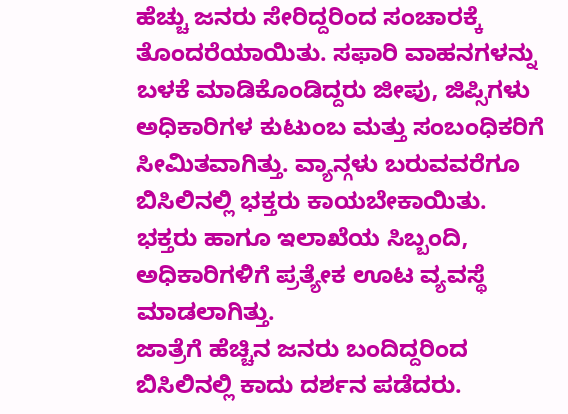ಹೆಚ್ಚು ಜನರು ಸೇರಿದ್ದರಿಂದ ಸಂಚಾರಕ್ಕೆ ತೊಂದರೆಯಾಯಿತು. ಸಫಾರಿ ವಾಹನಗಳನ್ನು ಬಳಕೆ ಮಾಡಿಕೊಂಡಿದ್ದರು ಜೀಪು, ಜಿಪ್ಸಿಗಳು ಅಧಿಕಾರಿಗಳ ಕುಟುಂಬ ಮತ್ತು ಸಂಬಂಧಿಕರಿಗೆ ಸೀಮಿತವಾಗಿತ್ತು. ವ್ಯಾನ್ಗಳು ಬರುವವರೆಗೂ ಬಿಸಿಲಿನಲ್ಲಿ ಭಕ್ತರು ಕಾಯಬೇಕಾಯಿತು. ಭಕ್ತರು ಹಾಗೂ ಇಲಾಖೆಯ ಸಿಬ್ಬಂದಿ, ಅಧಿಕಾರಿಗಳಿಗೆ ಪ್ರತ್ಯೇಕ ಊಟ ವ್ಯವಸ್ಥೆ ಮಾಡಲಾಗಿತ್ತು.
ಜಾತ್ರೆಗೆ ಹೆಚ್ಚಿನ ಜನರು ಬಂದಿದ್ದರಿಂದ ಬಿಸಿಲಿನಲ್ಲಿ ಕಾದು ದರ್ಶನ ಪಡೆದರು.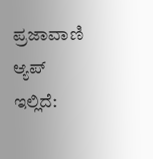ಪ್ರಜಾವಾಣಿ ಆ್ಯಪ್ ಇಲ್ಲಿದೆ: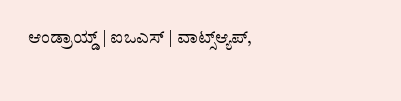ಆಂಡ್ರಾಯ್ಡ್ | ಐಒಎಸ್ | ವಾಟ್ಸ್ಆ್ಯಪ್,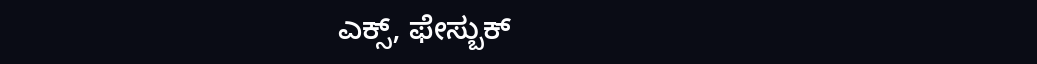ಎಕ್ಸ್, ಫೇಸ್ಬುಕ್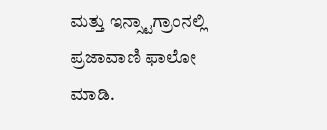ಮತ್ತು ಇನ್ಸ್ಟಾಗ್ರಾಂನಲ್ಲಿ ಪ್ರಜಾವಾಣಿ ಫಾಲೋ ಮಾಡಿ.